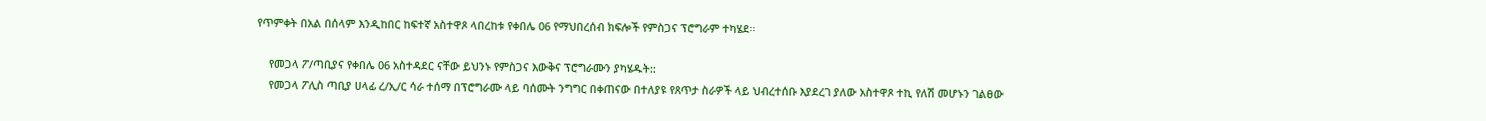የጥምቀት በአል በሰላም እንዲከበር ከፍተኛ አስተዋጾ ላበረከቱ የቀበሌ 06 የማህበረሰብ ክፍሎች የምስጋና ፕሮግራም ተካሄደ፡፡

    የመጋላ ፖ/ጣቢያና የቀበሌ 06 አስተዳደር ናቸው ይህንኑ የምስጋና እውቅና ፕሮግራሙን ያካሄዱት::
    የመጋላ ፖሊስ ጣቢያ ሀላፊ ረ/ኢ/ር ሳራ ተሰማ በፕሮግራሙ ላይ ባሰሙት ንግግር በቀጠናው በተለያዩ የጸጥታ ስራዎች ላይ ህብረተሰቡ እያደረገ ያለው አስተዋጾ ተኪ የለሽ መሆኑን ገልፀው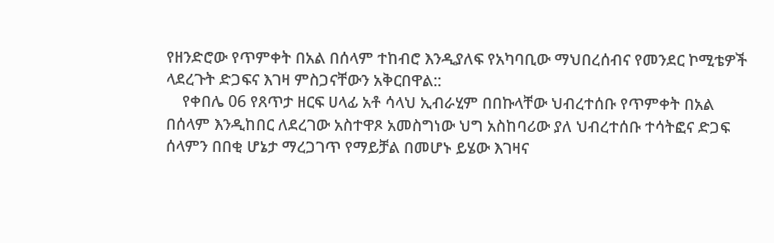የዘንድሮው የጥምቀት በአል በሰላም ተከብሮ እንዲያለፍ የአካባቢው ማህበረሰብና የመንደር ኮሚቴዎች ላደረጉት ድጋፍና እገዛ ምስጋናቸውን አቅርበዋል::
    የቀበሌ 06 የጸጥታ ዘርፍ ሀላፊ አቶ ሳላህ ኢብራሂም በበኩላቸው ህብረተሰቡ የጥምቀት በአል በሰላም እንዲከበር ለደረገው አስተዋጾ አመስግነው ህግ አስከባሪው ያለ ህብረተሰቡ ተሳትፎና ድጋፍ ሰላምን በበቂ ሆኔታ ማረጋገጥ የማይቻል በመሆኑ ይሄው እገዛና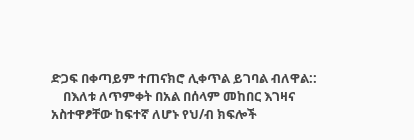ድጋፍ በቀጣይም ተጠናክሮ ሊቀጥል ይገባል ብለዋል::
    በእለቱ ለጥምቀት በአል በሰላም መከበር እገዛና አስተዋፆቸው ከፍተኛ ለሆኑ የህ/ብ ክፍሎች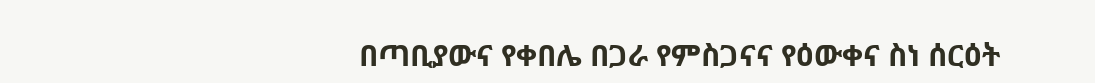በጣቢያውና የቀበሌ በጋራ የምስጋናና የዕውቀና ስነ ሰርዕት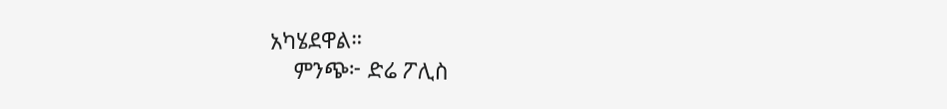አካሄደዋል።
    ምንጭ፦ ድሬ ፖሊስ